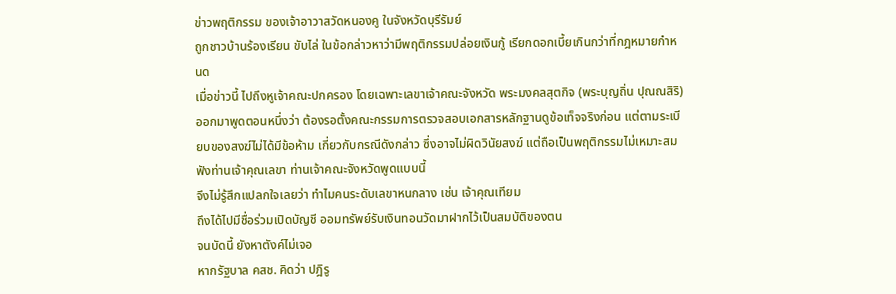ข่าวพฤติกรรม ของเจ้าอาวาสวัดหนองคู ในจังหวัดบุรีรัมย์
ถูกชาวบ้านร้องเรียน ขับไล่ ในข้อกล่าวหาว่ามีพฤติกรรมปล่อยเงินกู้ เรียกดอกเบี้ยเกินกว่าที่กฎหมายกำหนด
เมื่อข่าวนี้ ไปถึงหูเจ้าคณะปกครอง โดยเฉพาะเลขาเจ้าคณะจังหวัด พระมงคลสุตกิจ (พระบุญถิ่น ปุณณสิริ) ออกมาพูดตอนหนึ่งว่า ต้องรอตั้งคณะกรรมการตรวจสอบเอกสารหลักฐานดูข้อเท็จจริงก่อน แต่ตามระเบียบของสงฆ์ไม่ได้มีข้อห้าม เกี่ยวกับกรณีดังกล่าว ซึ่งอาจไม่ผิดวินัยสงฆ์ แต่ถือเป็นพฤติกรรมไม่เหมาะสม
ฟังท่านเจ้าคุณเลขา ท่านเจ้าคณะจังหวัดพูดแบบนี้
จึงไม่รู้สึกแปลกใจเลยว่า ทำไมคนระดับเลขาหนกลาง เช่น เจ้าคุณเทียม
ถึงได้ไปมีชื่อร่วมเปิดบัญชี ออมทรัพย์รับเงินทอนวัดมาฝากไว้เป็นสมบัติของตน
จนบัดนี้ ยังหาตังค์ไม่เจอ
หากรัฐบาล คสช. คิดว่า ปฎิรู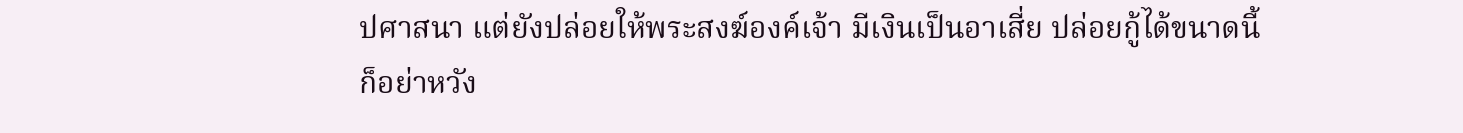ปศาสนา แต่ยังปล่อยให้พระสงฆ์องค์เจ้า มีเงินเป็นอาเสี่ย ปล่อยกู้ได้ขนาดนี้
ก็อย่าหวัง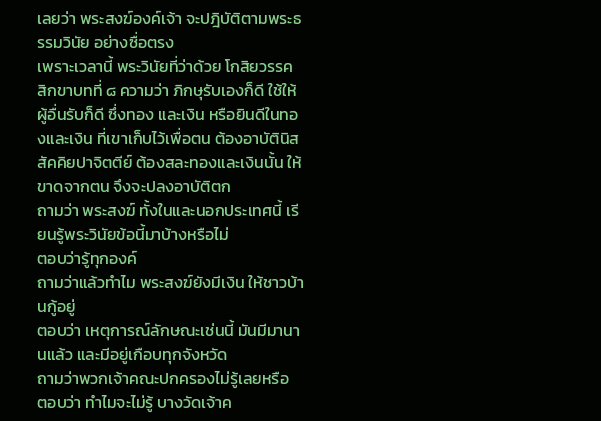เลยว่า พระสงฆ์องค์เจ้า จะปฎิบัติตามพระธรรมวินัย อย่างซื่อตรง
เพราะเวลานี้ พระวินัยที่ว่าด้วย โกสิยวรรค สิกขาบทที่ ๘ ความว่า ภิกษุรับเองก็ดี ใช้ให้ผู้อื่นรับก็ดี ซึ่งทอง และเงิน หรือยินดีในทองและเงิน ที่เขาเก็บไว้เพื่อตน ต้องอาบัตินิสสัคคิยปาจิตตีย์ ต้องสละทองและเงินนั้น ให้ขาดจากตน จึงจะปลงอาบัติตก
ถามว่า พระสงฆ์ ทั้งในและนอกประเทศนี้ เรียนรู้พระวินัยข้อนี้มาบ้างหรือไม่
ตอบว่ารู้ทุกองค์
ถามว่าแล้วทำไม พระสงฆ์ยังมีเงิน ให้ชาวบ้านกู้อยู่
ตอบว่า เหตุการณ์ลักษณะเช่นนี้ มันมีมานานแล้ว และมีอยู่เกือบทุกจังหวัด
ถามว่าพวกเจ้าคณะปกครองไม่รู้เลยหรือ
ตอบว่า ทำไมจะไม่รู้ บางวัดเจ้าค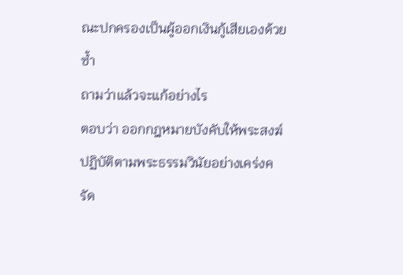ณะปกครองเป็นผู้ออกเงินกู้เสียเองด้วยซ้ำ
ถามว่าแล้วจะแก้อย่างไร
ตอบว่า ออกกฎหมายบังคับให้พระสงฆ์ปฏิบัติตามพระธรรมวินัยอย่างเคร่งครัด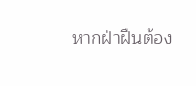หากฝ่าฝืนต้อง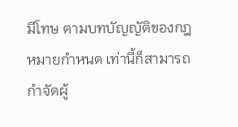มีโทษ ตามบทบัญญัติของกฎหมายกำหนด เท่านี้ก็สามารถกำจัดผู้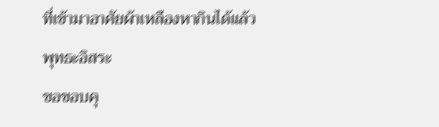ที่เข้ามาอาศัยผ้าเหลืองหากินได้แล้ว
พุทธะอิสระ
ขอขอบคุ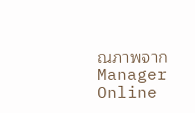ณภาพจาก Manager Online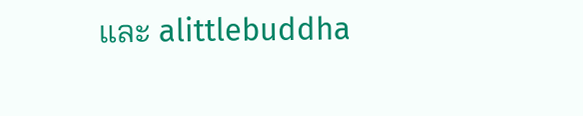และ alittlebuddha